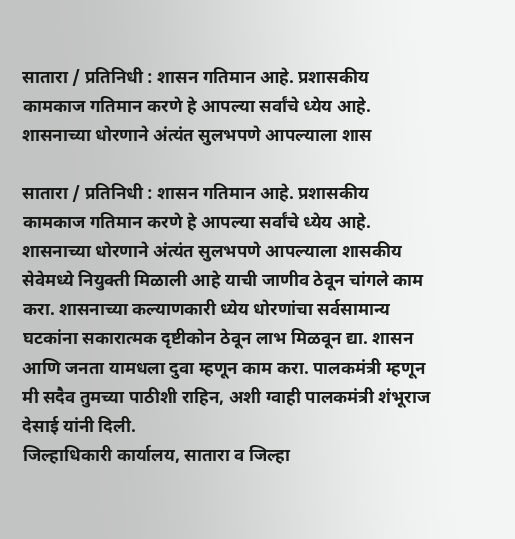सातारा / प्रतिनिधी : शासन गतिमान आहे. प्रशासकीय कामकाज गतिमान करणे हे आपल्या सर्वांचे ध्येय आहे. शासनाच्या धोरणाने अंत्यंत सुलभपणे आपल्याला शास

सातारा / प्रतिनिधी : शासन गतिमान आहे. प्रशासकीय कामकाज गतिमान करणे हे आपल्या सर्वांचे ध्येय आहे. शासनाच्या धोरणाने अंत्यंत सुलभपणे आपल्याला शासकीय सेवेमध्ये नियुक्ती मिळाली आहे याची जाणीव ठेवून चांगले काम करा. शासनाच्या कल्याणकारी ध्येय धोरणांचा सर्वसामान्य घटकांना सकारात्मक दृष्टीकोन ठेवून लाभ मिळवून द्या. शासन आणि जनता यामधला दुवा म्हणून काम करा. पालकमंत्री म्हणून मी सदैव तुमच्या पाठीशी राहिन, अशी ग्वाही पालकमंत्री शंभूराज देसाई यांनी दिली.
जिल्हाधिकारी कार्यालय, सातारा व जिल्हा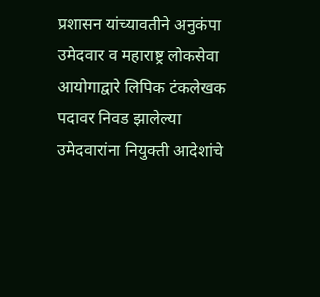प्रशासन यांच्यावतीने अनुकंपा उमेदवार व महाराष्ट्र लोकसेवा आयोगाद्वारे लिपिक टंकलेखक पदावर निवड झालेल्या उमेदवारांना नियुक्ती आदेशांचे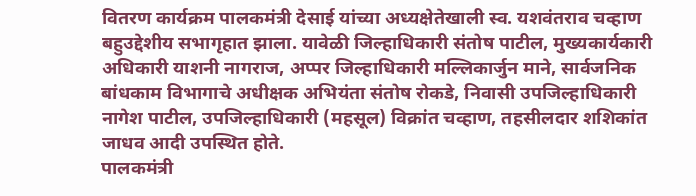वितरण कार्यक्रम पालकमंत्री देसाई यांच्या अध्यक्षेतेखाली स्व. यशवंतराव चव्हाण बहुउद्देशीय सभागृहात झाला. यावेळी जिल्हाधिकारी संतोष पाटील, मुख्यकार्यकारी अधिकारी याशनी नागराज, अप्पर जिल्हाधिकारी मल्लिकार्जुन माने, सार्वजनिक बांधकाम विभागाचे अधीक्षक अभियंता संतोष रोकडे, निवासी उपजिल्हाधिकारी नागेश पाटील, उपजिल्हाधिकारी (महसूल) विक्रांत चव्हाण, तहसीलदार शशिकांत जाधव आदी उपस्थित होते.
पालकमंत्री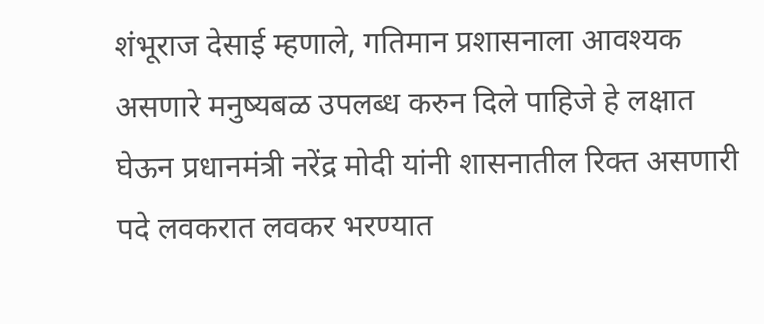शंभूराज देसाई म्हणाले, गतिमान प्रशासनाला आवश्यक असणारे मनुष्यबळ उपलब्ध करुन दिले पाहिजे हे लक्षात घेऊन प्रधानमंत्री नरेंद्र मोदी यांनी शासनातील रिक्त असणारी पदे लवकरात लवकर भरण्यात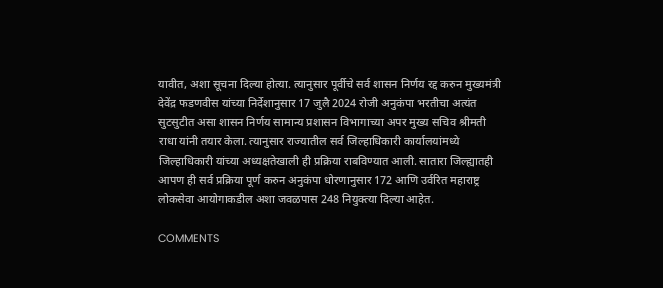यावीत, अशा सूचना दिल्या होत्या. त्यानुसार पूर्वीचे सर्व शासन निर्णय रद्द करुन मुख्यमंत्री देवेंद्र फडणवीस यांच्या निर्देशानुसार 17 जुलै 2024 रोजी अनुकंपा भरतीचा अत्यंत सुटसुटीत असा शासन निर्णय सामान्य प्रशासन विभागाच्या अपर मुख्य सचिव श्रीमती राधा यांनी तयार केला. त्यानुसार राज्यातील सर्व जिल्हाधिकारी कार्यालयांमध्ये जिल्हाधिकारी यांच्या अध्यक्षतेखाली ही प्रक्रिया राबविण्यात आली. सातारा जिल्ह्यातही आपण ही सर्व प्रक्रिया पूर्ण करुन अनुकंपा धोरणानुसार 172 आणि उर्वरित महाराष्ट्र लोकसेवा आयोगाकडील अशा जवळपास 248 नियुक्त्या दिल्या आहेत.

COMMENTS